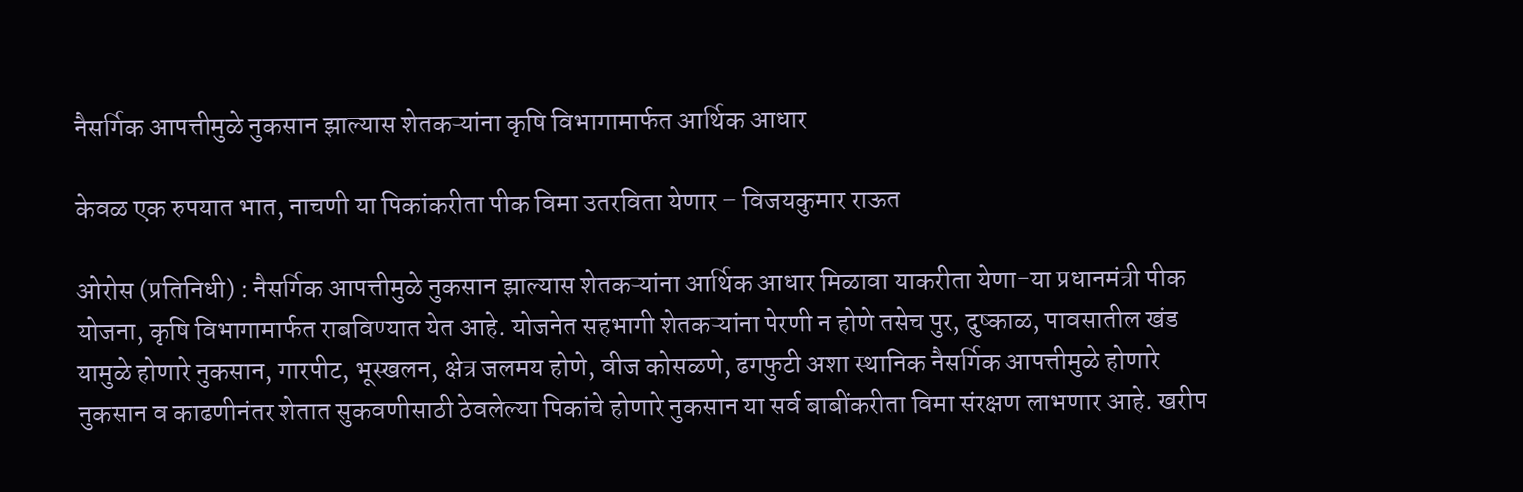नैसर्गिक आपत्तीमुळे नुकसान झाल्यास शेतकऱ्यांना कृषि विभागामार्फत आर्थिक आधार

केवळ एक रुपयात भात, नाचणी या पिकांकरीता पीक विमा उतरविता येणार – विजयकुमार राऊत

ओरोस (प्रतिनिधी) : नैसर्गिक आपत्तीमुळे नुकसान झाल्यास शेतकऱ्यांना आर्थिक आधार मिळावा याकरीता येणा-या प्रधानमंत्री पीक योजना, कृषि विभागामार्फत राबविण्यात येत आहे. योजनेत सहभागी शेतकऱ्यांना पेरणी न होणे तसेच पुर, दुष्काळ, पावसातील खंड यामुळे होणारे नुकसान, गारपीट, भूस्खलन, क्षेत्र जलमय होणे, वीज कोसळणे, ढगफुटी अशा स्थानिक नैसर्गिक आपत्तीमुळे होणारे नुकसान व काढणीनंतर शेतात सुकवणीसाठी ठेवलेल्या पिकांचे होणारे नुकसान या सर्व बाबींकरीता विमा संरक्षण लाभणार आहे. खरीप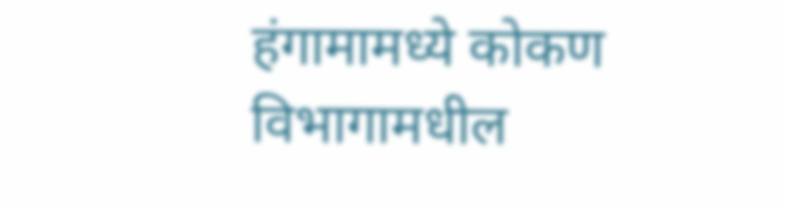हंगामामध्ये कोकण विभागामधील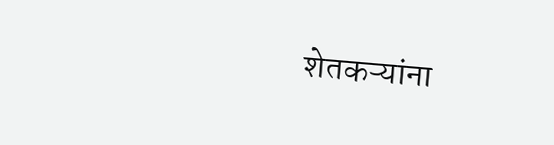शेतकऱ्यांना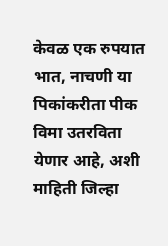केवळ एक रुपयात भात, नाचणी या पिकांकरीता पीक विमा उतरविता येणार आहे, अशी माहिती जिल्हा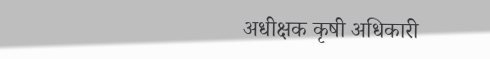अधीक्षक कृषी अधिकारी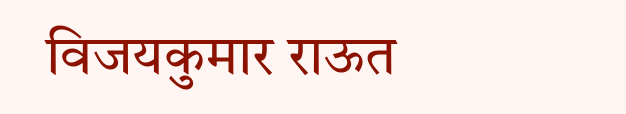विजयकुमार राऊत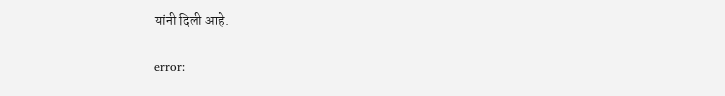यांनी दिली आहे.

error: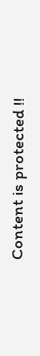Content is protected !!